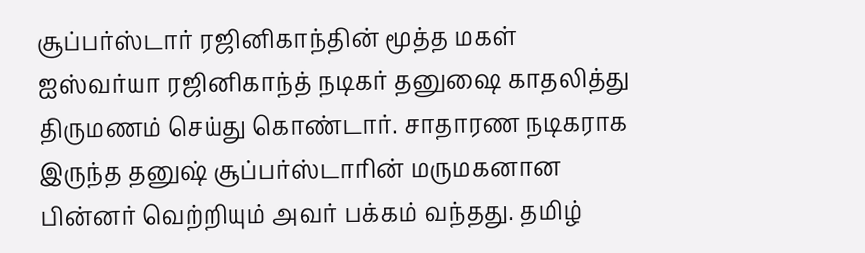சூப்பர்ஸ்டார் ரஜினிகாந்தின் மூத்த மகள் ஐஸ்வர்யா ரஜினிகாந்த் நடிகர் தனுஷை காதலித்து திருமணம் செய்து கொண்டார். சாதாரண நடிகராக இருந்த தனுஷ் சூப்பர்ஸ்டாரின் மருமகனான பின்னர் வெற்றியும் அவர் பக்கம் வந்தது. தமிழ்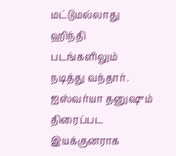மட்டுமல்லாது ஹிந்தி படங்களிலும் நடித்து வந்தார். ஐஸ்வர்யா தனுஷும் திரைப்பட இயக்குனராக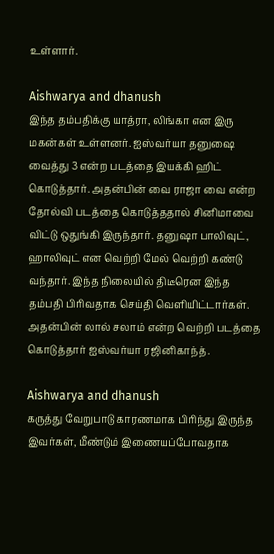உள்ளார்.

Aishwarya and dhanush
இந்த தம்பதிக்கு யாத்ரா, லிங்கா என இரு மகன்கள் உள்ளனர். ஐஸ்வர்யா தனுஷை வைத்து 3 என்ற படத்தை இயக்கி ஹிட் கொடுத்தார். அதன்பின் வை ராஜா வை என்ற தோல்வி படத்தை கொடுத்ததால் சினிமாவை விட்டு ஒதுங்கி இருந்தார். தனுஷா பாலிவுட், ஹாலிவுட் என வெற்றி மேல் வெற்றி கண்டு வந்தார். இந்த நிலையில் திடீரென இந்த தம்பதி பிரிவதாக செய்தி வெளியிட்டார்கள். அதன்பின் லால் சலாம் என்ற வெற்றி படத்தை கொடுத்தார் ஐஸ்வர்யா ரஜினிகாந்த்.

Aishwarya and dhanush
கருத்து வேறுபாடு காரணமாக பிரிந்து இருந்த இவர்கள், மீண்டும் இணையப்போவதாக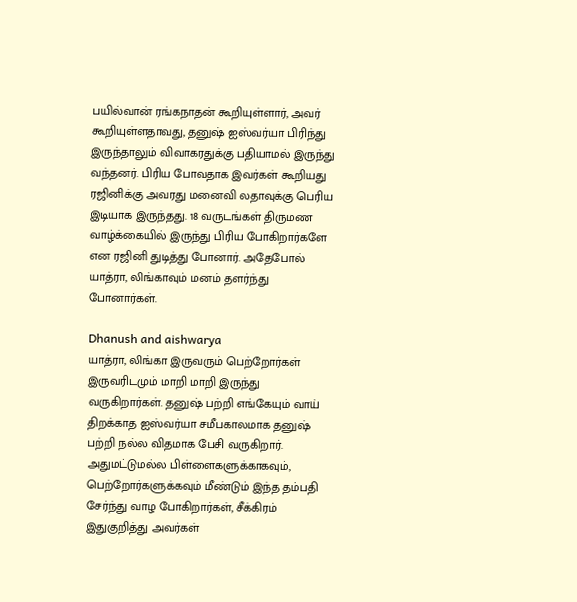பயில்வான் ரங்கநாதன் கூறியுள்ளார், அவர் கூறியுள்ளதாவது, தனுஷ் ஐஸ்வர்யா பிரிந்து இருந்தாலும் விவாகரதுக்கு பதியாமல் இருந்து வந்தனர். பிரிய போவதாக இவர்கள் கூறியது ரஜினிக்கு அவரது மனைவி லதாவுக்கு பெரிய இடியாக இருந்தது. 18 வருடங்கள் திருமண வாழ்க்கையில் இருந்து பிரிய போகிறார்களே என ரஜினி துடித்து போனார். அதேபோல் யாத்ரா, லிங்காவும் மனம் தளர்ந்து போனார்கள்.

Dhanush and aishwarya
யாத்ரா, லிங்கா இருவரும் பெற்றோர்கள் இருவரிடமும் மாறி மாறி இருந்து வருகிறார்கள். தனுஷ் பற்றி எங்கேயும் வாய் திறக்காத ஐஸ்வர்யா சமீபகாலமாக தனுஷ் பற்றி நல்ல விதமாக பேசி வருகிறார். அதுமட்டுமல்ல பிள்ளைகளுக்காகவும், பெற்றோர்களுக்கவும் மீண்டும் இந்த தம்பதி சேர்ந்து வாழ போகிறார்கள், சீக்கிரம் இதுகுறித்து அவர்கள்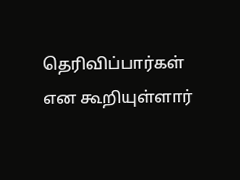தெரிவிப்பார்கள் என கூறியுள்ளார்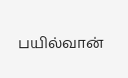பயில்வான்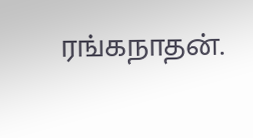ரங்கநாதன்.